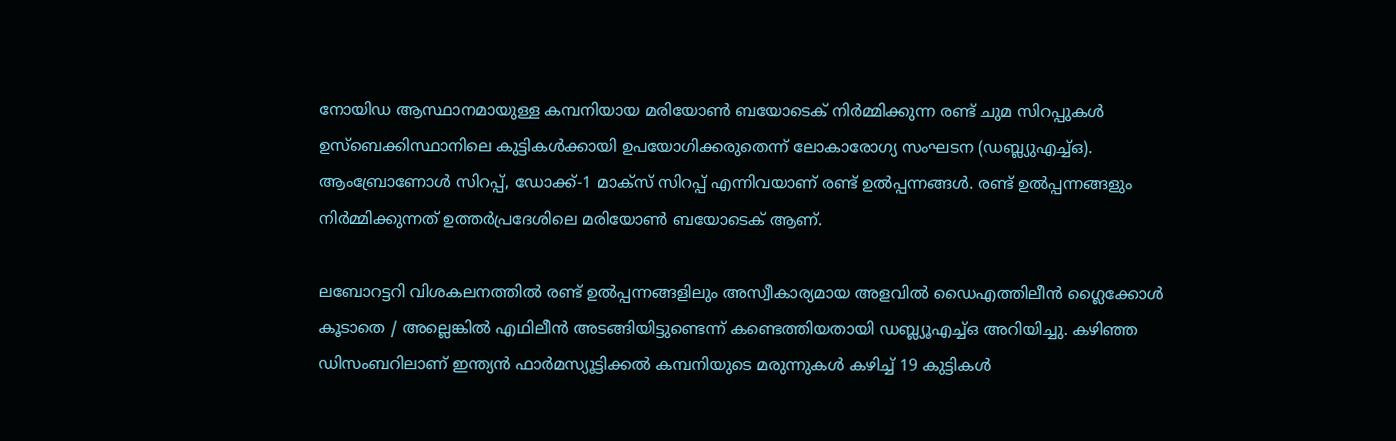നോയിഡ ആസ്ഥാനമായുള്ള കമ്പനിയായ മരിയോൺ ബയോടെക് നിർമ്മിക്കുന്ന രണ്ട് ചുമ സിറപ്പുകൾ ഉസ്‌ബെക്കിസ്ഥാനിലെ കുട്ടികൾക്കായി ഉപയോഗിക്കരുതെന്ന് ലോകാരോഗ്യ സംഘടന (ഡബ്ല്യുഎച്ച്ഒ). ആംബ്രോണോൾ സിറപ്പ്, ഡോക്ക്-1 മാക്‌സ് സിറപ്പ് എന്നിവയാണ് രണ്ട് ഉൽപ്പന്നങ്ങൾ. രണ്ട് ഉൽപ്പന്നങ്ങളും നിർമ്മിക്കുന്നത് ഉത്തർപ്രദേശിലെ മരിയോൺ ബയോടെക് ആണ്.

ലബോറട്ടറി വിശകലനത്തിൽ രണ്ട് ഉൽപ്പന്നങ്ങളിലും അസ്വീകാര്യമായ അളവിൽ ഡൈഎത്തിലീൻ ഗ്ലൈക്കോൾ കൂടാതെ / അല്ലെങ്കിൽ എഥിലീൻ അടങ്ങിയിട്ടുണ്ടെന്ന് കണ്ടെത്തിയതായി ഡബ്ല്യൂഎച്ച്ഒ അറിയിച്ചു. കഴിഞ്ഞ ഡിസംബറിലാണ് ഇന്ത്യൻ ഫാർമസ്യൂട്ടിക്കൽ കമ്പനിയുടെ മരുന്നുകൾ കഴിച്ച് 19 കുട്ടികൾ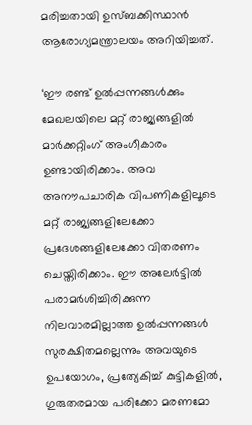മരിച്ചതായി ഉസ്ബക്കിസ്ഥാൻ ആരോഗ്യമന്ത്രാലയം അറിയിച്ചത്.

‘ഈ രണ്ട് ഉൽപ്പന്നങ്ങൾക്കും മേഖലയിലെ മറ്റ് രാജ്യങ്ങളിൽ മാർക്കറ്റിംഗ് അംഗീകാരം ഉണ്ടായിരിക്കാം. അവ അനൗപചാരിക വിപണികളിലൂടെ മറ്റ് രാജ്യങ്ങളിലേക്കോ പ്രദേശങ്ങളിലേക്കോ വിതരണം ചെയ്തിരിക്കാം. ഈ അലേർട്ടിൽ പരാമർശിച്ചിരിക്കുന്ന നിലവാരമില്ലാത്ത ഉൽപ്പന്നങ്ങൾ സുരക്ഷിതമല്ലെന്നും അവയുടെ ഉപയോഗം, പ്രത്യേകിച്ച് കുട്ടികളിൽ, ഗുരുതരമായ പരിക്കോ മരണമോ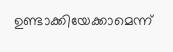ഉണ്ടാക്കിയേക്കാമെന്ന്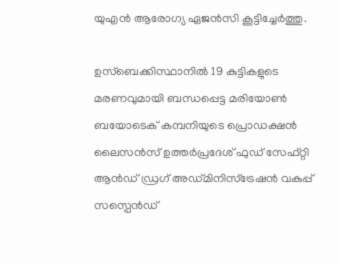യുഎൻ ആരോഗ്യ ഏജൻസി കൂട്ടിച്ചേർത്തു.

ഉസ്ബെക്കിസ്ഥാനിൽ 19 കുട്ടികളുടെ മരണവുമായി ബന്ധപ്പെട്ട മരിയോൺ ബയോടെക് കമ്പനിയുടെ പ്രൊഡക്ഷൻ ലൈസൻസ് ഉത്തർപ്രദേശ് ഫുഡ് സേഫ്റ്റി ആൻഡ് ഡ്രഗ് അഡ്മിനിസ്ട്രേഷൻ വകുപ്പ് സസ്പെൻഡ്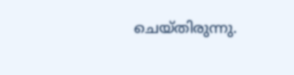ചെയ്തിരുന്നു.